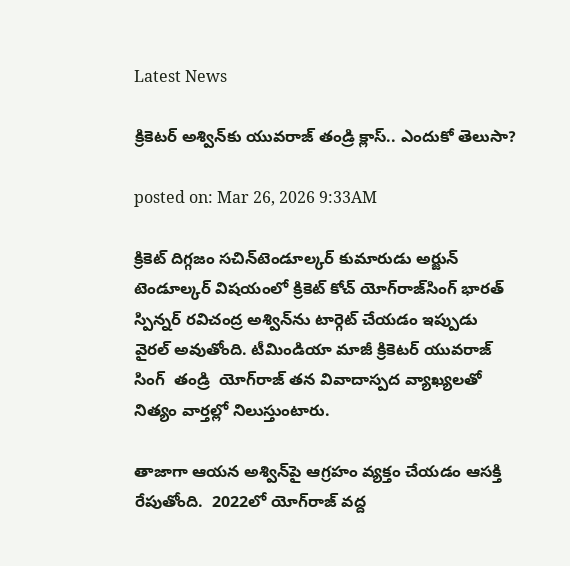Latest News

క్రికెటర్ అశ్విన్‌కు యువరాజ్ తండ్రి క్లాస్.. ఎందుకో తెలుసా?

posted on: Mar 26, 2026 9:33AM

క్రికెట్ దిగ్గజం సచిన్‌‌టెండూల్కర్ కుమారుడు అర్జున్‌ టెండూల్కర్‌ విషయంలో క్రికెట్ కోచ్ యోగ్‌రాజ్‌సింగ్ భారత్ స్పిన్నర్ రవిచంద్ర అశ్విన్‌ను టార్గెట్ చేయడం ఇప్పుడు వైరల్ అవుతోంది. టీమిండియా మాజీ క్రికెటర్ యువరాజ్ సింగ్  తండ్రి  యోగ్‌రాజ్ తన వివాదాస్పద వ్యాఖ్యలతో నిత్యం వార్తల్లో నిలుస్తుంటారు.

తాజాగా ఆయన అశ్విన్‌పై ఆగ్రహం వ్యక్తం చేయడం ఆసక్తి రేపుతోంది.  2022లో యోగ్‌రాజ్ వద్ద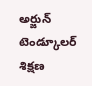అర్జున్ టెండ్కూలర్ శిక్షణ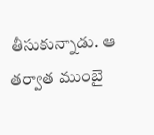తీసుకున్నాడు. ఆ తర్వాత ముంబై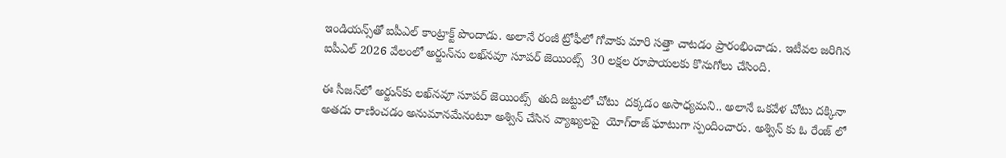ఇండియన్స్‌తో ఐపీఎల్‌ కాంట్రాక్ట్‌ పొందాడు. అలానే రంజీ ట్రోఫీలో గోవాకు మారి సత్తా చాటడం ప్రారంభించాడు. ఇటీవల జరిగిన ఐపీఎల్‌ 2026 వేలంలో అర్జున్‌ను లఖ్‌నవూ సూపర్‌ జెయింట్స్‌  30 లక్షల రూపాయలకు కొనుగోలు చేసింది.

ఈ సీజన్‌లో అర్జున్‌కు లఖ్‌నవూ సూపర్‌ జెయింట్స్‌  తుది జట్టులో చోటు  దక్కడం అసాధ్యమని.. అలానే ఒకవేళ చోటు దక్కినా అతడు రాణించడం అనుమానమేనంటూ అశ్విన్ చేసిన వ్యాఖ్యలపై  యోగ్‌రాజ్‌ ఘాటుగా స్పందించారు. అశ్విన్ కు ఓ రేంజ్ లో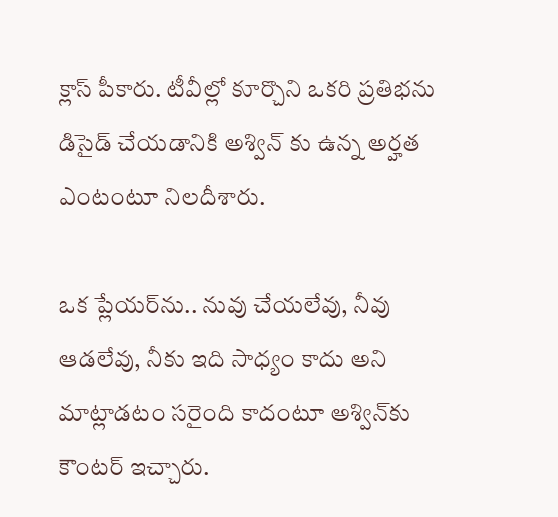క్లాస్ పీకారు. టీవీల్లో కూర్చొని ఒకరి ప్రతిభను డిసైడ్‌ చేయడానికి అశ్విన్ కు ఉన్న అర్హత ఎంటంటూ నిలదీశారు.

ఒక ప్లేయర్‌ను.. నువు చేయలేవు, నీవు ఆడలేవు, నీకు ఇది సాధ్యం కాదు అని మాట్లాడటం సరైంది కాదంటూ అశ్విన్‌కు  కౌంటర్ ఇచ్చారు.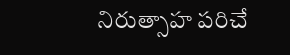నిరుత్సాహ పరిచే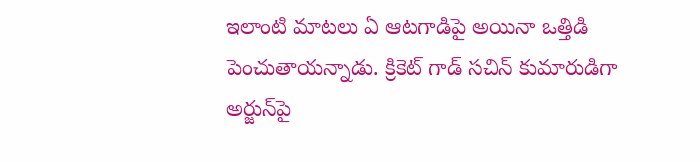ఇలాంటి మాటలు ఏ ఆటగాడిపై అయినా ఒత్తిడి పెంచుతాయన్నాడు. క్రికెట్ గాడ్ సచిన్ కుమారుడిగా  అర్జున్‌పై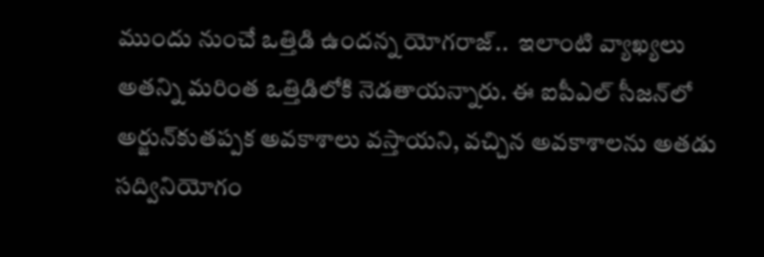ముందు నుంచే ఒత్తిడి ఉందన్న యోగరాజ్..  ఇలాంటి వ్యాఖ్యలు అతన్ని మరింత ఒత్తిడిలోకి నెడతాయన్నారు. ఈ ఐపీఎల్‌ సీజన్‌లో అర్జున్‌కుతప్పక అవకాశాలు వస్తాయని, వచ్చిన అవకాశాలను అతడు సద్వినియోగం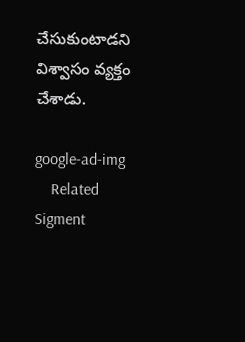చేసుకుంటాడని  విశ్వాసం వ్యక్తం చేశాడు.

google-ad-img
    Related Sigment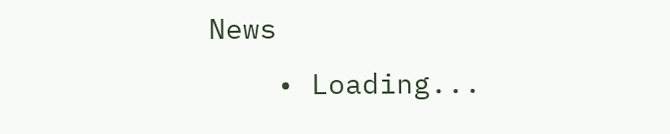News
    • Loading...